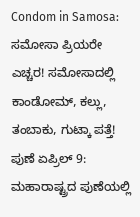Condom in Samosa: ಸಮೋಸಾ ಪ್ರಿಯರೇ ಎಚ್ಚರ! ಸಮೋಸಾದಲ್ಲಿ ಕಾಂಡೋಮ್, ಕಲ್ಲು, ತಂಬಾಕು, ಗುಟ್ಕಾ ಪತ್ತೆ!
ಪುಣೆ ಏಪ್ರಿಲ್ 9: ಮಹಾರಾಷ್ಟ್ರದ ಪುಣೆಯಲ್ಲಿ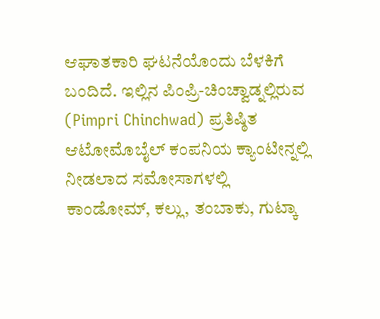ಆಘಾತಕಾರಿ ಘಟನೆಯೊಂದು ಬೆಳಕಿಗೆ ಬಂದಿದೆ. ಇಲ್ಲಿನ ಪಿಂಪ್ರಿ-ಚಿಂಚ್ವಾಡ್ನಲ್ಲಿರುವ (Pimpri Chinchwad) ಪ್ರತಿಷ್ಠಿತ ಆಟೋಮೊಬೈಲ್ ಕಂಪನಿಯ ಕ್ಯಾಂಟೀನ್ನಲ್ಲಿ ನೀಡಲಾದ ಸಮೋಸಾಗಳಲ್ಲಿ ಕಾಂಡೋಮ್, ಕಲ್ಲು, ತಂಬಾಕು, ಗುಟ್ಕಾ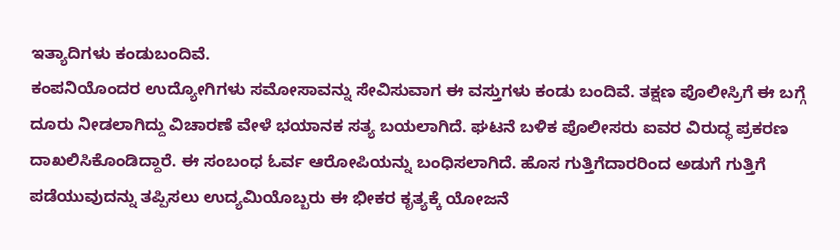ಇತ್ಯಾದಿಗಳು ಕಂಡುಬಂದಿವೆ.
ಕಂಪನಿಯೊಂದರ ಉದ್ಯೋಗಿಗಳು ಸಮೋಸಾವನ್ನು ಸೇವಿಸುವಾಗ ಈ ವಸ್ತುಗಳು ಕಂಡು ಬಂದಿವೆ. ತಕ್ಷಣ ಪೊಲೀಸ್ರಿಗೆ ಈ ಬಗ್ಗೆ ದೂರು ನೀಡಲಾಗಿದ್ದು ವಿಚಾರಣೆ ವೇಳೆ ಭಯಾನಕ ಸತ್ಯ ಬಯಲಾಗಿದೆ. ಘಟನೆ ಬಳಿಕ ಪೊಲೀಸರು ಐವರ ವಿರುದ್ಧ ಪ್ರಕರಣ ದಾಖಲಿಸಿಕೊಂಡಿದ್ದಾರೆ. ಈ ಸಂಬಂಧ ಓರ್ವ ಆರೋಪಿಯನ್ನು ಬಂಧಿಸಲಾಗಿದೆ. ಹೊಸ ಗುತ್ತಿಗೆದಾರರಿಂದ ಅಡುಗೆ ಗುತ್ತಿಗೆ ಪಡೆಯುವುದನ್ನು ತಪ್ಪಿಸಲು ಉದ್ಯಮಿಯೊಬ್ಬರು ಈ ಭೀಕರ ಕೃತ್ಯಕ್ಕೆ ಯೋಜನೆ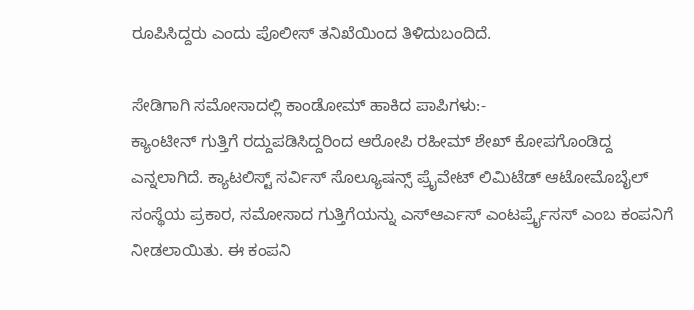ರೂಪಿಸಿದ್ದರು ಎಂದು ಪೊಲೀಸ್ ತನಿಖೆಯಿಂದ ತಿಳಿದುಬಂದಿದೆ.

ಸೇಡಿಗಾಗಿ ಸಮೋಸಾದಲ್ಲಿ ಕಾಂಡೋಮ್ ಹಾಕಿದ ಪಾಪಿಗಳು:-
ಕ್ಯಾಂಟೀನ್ ಗುತ್ತಿಗೆ ರದ್ದುಪಡಿಸಿದ್ದರಿಂದ ಆರೋಪಿ ರಹೀಮ್ ಶೇಖ್ ಕೋಪಗೊಂಡಿದ್ದ ಎನ್ನಲಾಗಿದೆ. ಕ್ಯಾಟಲಿಸ್ಟ್ ಸರ್ವಿಸ್ ಸೊಲ್ಯೂಷನ್ಸ್ ಪ್ರೈವೇಟ್ ಲಿಮಿಟೆಡ್ ಆಟೋಮೊಬೈಲ್ ಸಂಸ್ಥೆಯ ಪ್ರಕಾರ, ಸಮೋಸಾದ ಗುತ್ತಿಗೆಯನ್ನು ಎಸ್ಆರ್ಎಸ್ ಎಂಟರ್ಪ್ರೈಸಸ್ ಎಂಬ ಕಂಪನಿಗೆ ನೀಡಲಾಯಿತು. ಈ ಕಂಪನಿ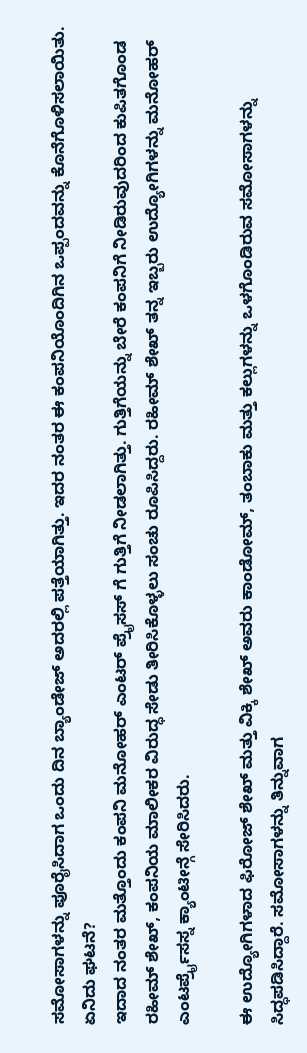ಸಮೋಸಾಗಳನ್ನು ಪೂರೈಸಿದಾಗ ಒಂದು ದಿನ ಬ್ಯಾಂಡೇಜ್ ಅದರಲ್ಲಿ ಪತ್ತೆಯಾಗಿತ್ತು. ಇದರ ನಂತರ ಈ ಕಂಪನಿಯೊಂದಿಗಿನ ಒಪ್ಪಂದವನ್ನು ಕೊನೆಗೊಳಿಸಲಾಯಿತು.
ಏನಿದು ಘಟನೆ?
ಇದಾದ ನಂತರ ಮತ್ತೊಂದು ಕಂಪನಿ ಮನೋಹರ್ ಎಂಟರ್ ಪ್ರೈಸಸ್ ಗೆ ಗುತ್ತಿಗೆ ನೀಡಲಾಗಿತ್ತು. ಗುತ್ತಿಗೆಯನ್ನು ಬೇರೆ ಕಂಪನಿಗೆ ನೀಡಿರುವುದರಿಂದ ಕುಪಿತಗೊಂಡ ರಹೀಮ್ ಶೇಖ್, ಕಂಪನಿಯ ಮಾಲೀಕರ ವಿರುದ್ಧ ಸೇಡು ತೀರಿಸಿಕೊಳ್ಳಲು ಸಂಚು ರೂಪಿಸಿದ್ದರು. ರಹೀಮ್ ಶೇಖ್ ತನ್ನ ಇಬ್ಬರು ಉದ್ಯೋಗಿಗಳನ್ನು ಮನೋಹರ್ ಎಂಟರ್ಪ್ರೈಸಸ್ನ ಕ್ಯಾಂಟೀನ್ಗೆ ಸೇರಿಸಿದರು.

ಈ ಉದ್ಯೋಗಿಗಳಾದ ಫಿರೋಜ್ ಶೇಖ್ ಮತ್ತು ವಿಕ್ಕಿ ಶೇಖ್ ಅವರು ಕಾಂಡೋಮ್, ತಂಬಾಕು ಮತ್ತು ಕಲ್ಲುಗಳನ್ನು ಒಳಗೊಂಡಿರುವ ಸಮೋಸಾಗಳನ್ನು ಸಿದ್ಧಪಡಿಸಿದ್ದಾರೆ. ಸಮೋಸಾಗಳನ್ನು ತಿನ್ನುವಾಗ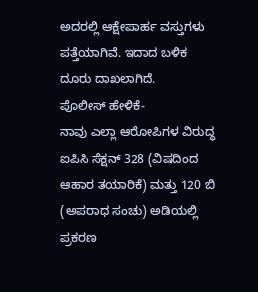ಅದರಲ್ಲಿ ಆಕ್ಷೇಪಾರ್ಹ ವಸ್ತುಗಳು ಪತ್ತೆಯಾಗಿವೆ. ಇದಾದ ಬಳಿಕ ದೂರು ದಾಖಲಾಗಿದೆ.
ಪೊಲೀಸ್ ಹೇಳಿಕೆ-
ನಾವು ಎಲ್ಲಾ ಆರೋಪಿಗಳ ವಿರುದ್ಧ ಐಪಿಸಿ ಸೆಕ್ಷನ್ 328 (ವಿಷದಿಂದ ಆಹಾರ ತಯಾರಿಕೆ) ಮತ್ತು 120 ಬಿ (ಅಪರಾಧ ಸಂಚು) ಅಡಿಯಲ್ಲಿ ಪ್ರಕರಣ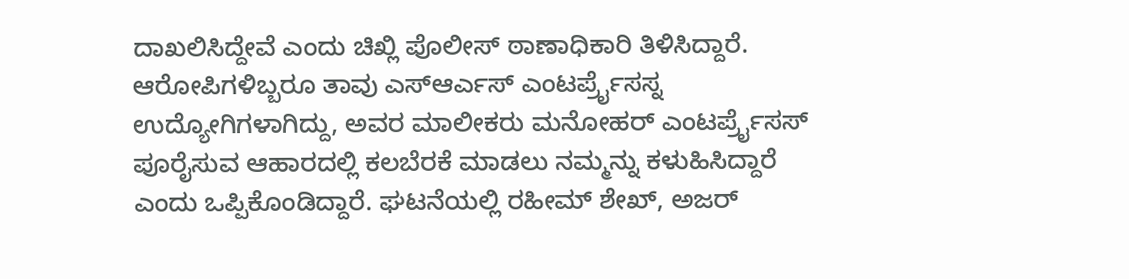ದಾಖಲಿಸಿದ್ದೇವೆ ಎಂದು ಚಿಖ್ಲಿ ಪೊಲೀಸ್ ಠಾಣಾಧಿಕಾರಿ ತಿಳಿಸಿದ್ದಾರೆ. ಆರೋಪಿಗಳಿಬ್ಬರೂ ತಾವು ಎಸ್ಆರ್ಎಸ್ ಎಂಟರ್ಪ್ರೈಸಸ್ನ ಉದ್ಯೋಗಿಗಳಾಗಿದ್ದು, ಅವರ ಮಾಲೀಕರು ಮನೋಹರ್ ಎಂಟರ್ಪ್ರೈಸಸ್ ಪೂರೈಸುವ ಆಹಾರದಲ್ಲಿ ಕಲಬೆರಕೆ ಮಾಡಲು ನಮ್ಮನ್ನು ಕಳುಹಿಸಿದ್ದಾರೆ ಎಂದು ಒಪ್ಪಿಕೊಂಡಿದ್ದಾರೆ. ಘಟನೆಯಲ್ಲಿ ರಹೀಮ್ ಶೇಖ್, ಅಜರ್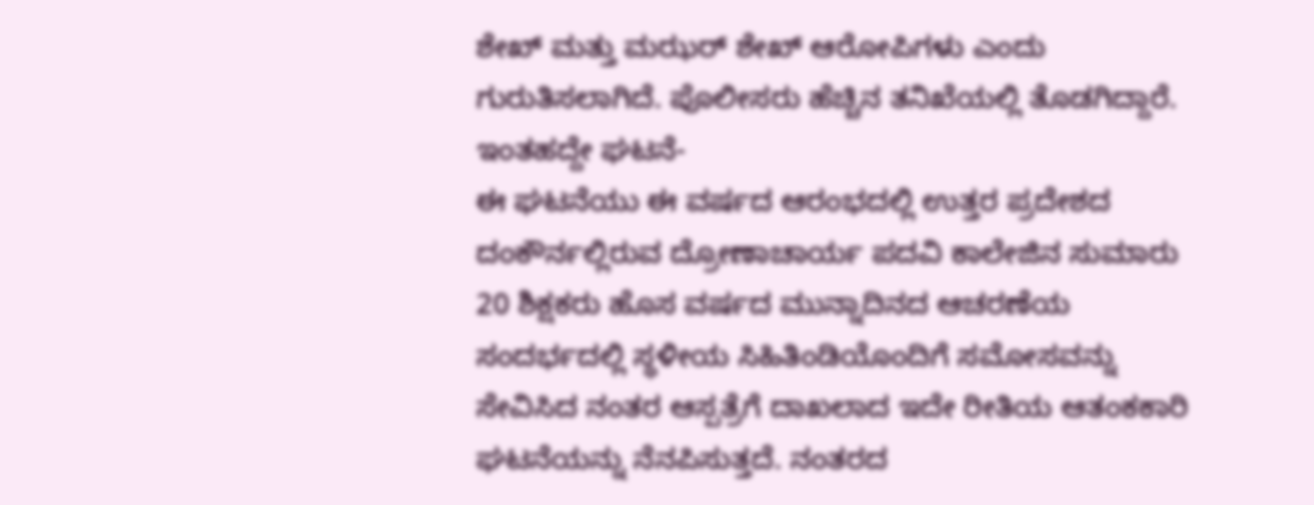ಶೇಖ್ ಮತ್ತು ಮಝರ್ ಶೇಖ್ ಆರೋಪಿಗಳು ಎಂದು ಗುರುತಿಸಲಾಗಿದೆ. ಪೊಲೀಸರು ಹೆಚ್ಚಿನ ತನಿಖೆಯಲ್ಲಿ ತೊಡಗಿದ್ದಾರೆ.
ಇಂತಹದ್ದೇ ಘಟನೆ-
ಈ ಘಟನೆಯು ಈ ವರ್ಷದ ಆರಂಭದಲ್ಲಿ ಉತ್ತರ ಪ್ರದೇಶದ ದಂಕೌರ್ನಲ್ಲಿರುವ ದ್ರೋಣಾಚಾರ್ಯ ಪದವಿ ಕಾಲೇಜಿನ ಸುಮಾರು 20 ಶಿಕ್ಷಕರು ಹೊಸ ವರ್ಷದ ಮುನ್ನಾದಿನದ ಆಚರಣೆಯ ಸಂದರ್ಭದಲ್ಲಿ ಸ್ಥಳೀಯ ಸಿಹಿತಿಂಡಿಯೊಂದಿಗೆ ಸಮೋಸವನ್ನು ಸೇವಿಸಿದ ನಂತರ ಆಸ್ಪತ್ರೆಗೆ ದಾಖಲಾದ ಇದೇ ರೀತಿಯ ಆತಂಕಕಾರಿ ಘಟನೆಯನ್ನು ನೆನಪಿಸುತ್ತದೆ. ನಂತರದ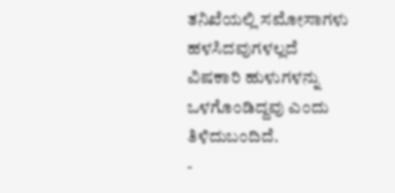ತನಿಖೆಯಲ್ಲಿ ಸಮೋಸಾಗಳು ಹಳಸಿದವುಗಳಲ್ಲದೆ ವಿಷಕಾರಿ ಹುಳುಗಳನ್ನು ಒಳಗೊಂಡಿದ್ದವು ಎಂದು ತಿಳಿದುಬಂದಿದೆ.
-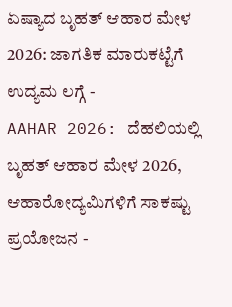ಏಷ್ಯಾದ ಬೃಹತ್ ಆಹಾರ ಮೇಳ 2026: ಜಾಗತಿಕ ಮಾರುಕಟ್ಟೆಗೆ ಉದ್ಯಮ ಲಗ್ಗೆ -
AAHAR 2026: ದೆಹಲಿಯಲ್ಲಿ ಬೃಹತ್ ಆಹಾರ ಮೇಳ 2026, ಆಹಾರೋದ್ಯಮಿಗಳಿಗೆ ಸಾಕಷ್ಟು ಪ್ರಯೋಜನ -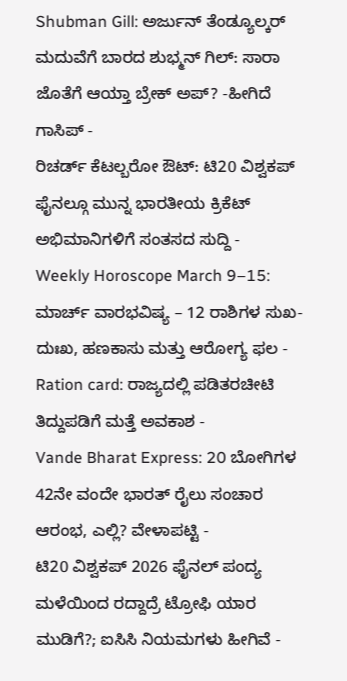Shubman Gill: ಅರ್ಜುನ್ ತೆಂಡ್ಯೂಲ್ಕರ್ ಮದುವೆಗೆ ಬಾರದ ಶುಭ್ಮನ್ ಗಿಲ್: ಸಾರಾ ಜೊತೆಗೆ ಆಯ್ತಾ ಬ್ರೇಕ್ ಅಪ್? -ಹೀಗಿದೆ ಗಾಸಿಪ್ -
ರಿಚರ್ಡ್ ಕೆಟಲ್ಬರೋ ಔಟ್: ಟಿ20 ವಿಶ್ವಕಪ್ ಫೈನಲ್ಗೂ ಮುನ್ನ ಭಾರತೀಯ ಕ್ರಿಕೆಟ್ ಅಭಿಮಾನಿಗಳಿಗೆ ಸಂತಸದ ಸುದ್ದಿ -
Weekly Horoscope March 9–15: ಮಾರ್ಚ್ ವಾರಭವಿಷ್ಯ – 12 ರಾಶಿಗಳ ಸುಖ-ದುಃಖ, ಹಣಕಾಸು ಮತ್ತು ಆರೋಗ್ಯ ಫಲ -
Ration card: ರಾಜ್ಯದಲ್ಲಿ ಪಡಿತರಚೀಟಿ ತಿದ್ದುಪಡಿಗೆ ಮತ್ತೆ ಅವಕಾಶ -
Vande Bharat Express: 20 ಬೋಗಿಗಳ 42ನೇ ವಂದೇ ಭಾರತ್ ರೈಲು ಸಂಚಾರ ಆರಂಭ, ಎಲ್ಲಿ? ವೇಳಾಪಟ್ಟಿ -
ಟಿ20 ವಿಶ್ವಕಪ್ 2026 ಫೈನಲ್ ಪಂದ್ಯ ಮಳೆಯಿಂದ ರದ್ದಾದ್ರೆ ಟ್ರೋಫಿ ಯಾರ ಮುಡಿಗೆ?; ಐಸಿಸಿ ನಿಯಮಗಳು ಹೀಗಿವೆ -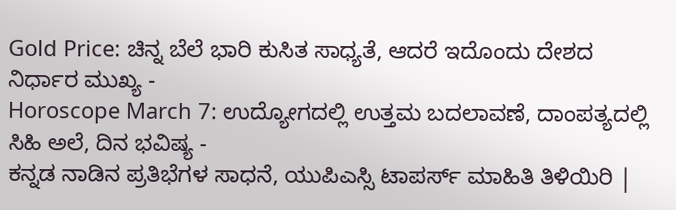Gold Price: ಚಿನ್ನ ಬೆಲೆ ಭಾರಿ ಕುಸಿತ ಸಾಧ್ಯತೆ, ಆದರೆ ಇದೊಂದು ದೇಶದ ನಿರ್ಧಾರ ಮುಖ್ಯ -
Horoscope March 7: ಉದ್ಯೋಗದಲ್ಲಿ ಉತ್ತಮ ಬದಲಾವಣೆ, ದಾಂಪತ್ಯದಲ್ಲಿ ಸಿಹಿ ಅಲೆ, ದಿನ ಭವಿಷ್ಯ -
ಕನ್ನಡ ನಾಡಿನ ಪ್ರತಿಭೆಗಳ ಸಾಧನೆ, ಯುಪಿಎಸ್ಸಿ ಟಾಪರ್ಸ್ ಮಾಹಿತಿ ತಿಳಿಯಿರಿ |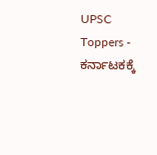UPSC Toppers -
ಕರ್ನಾಟಕಕ್ಕೆ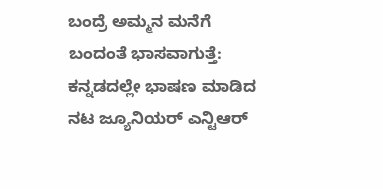ಬಂದ್ರೆ ಅಮ್ಮನ ಮನೆಗೆ ಬಂದಂತೆ ಭಾಸವಾಗುತ್ತೆ: ಕನ್ನಡದಲ್ಲೇ ಭಾಷಣ ಮಾಡಿದ ನಟ ಜ್ಯೂನಿಯರ್ ಎನ್ಟಿಆರ್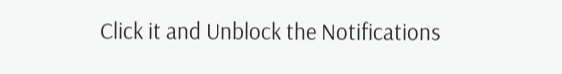Click it and Unblock the Notifications